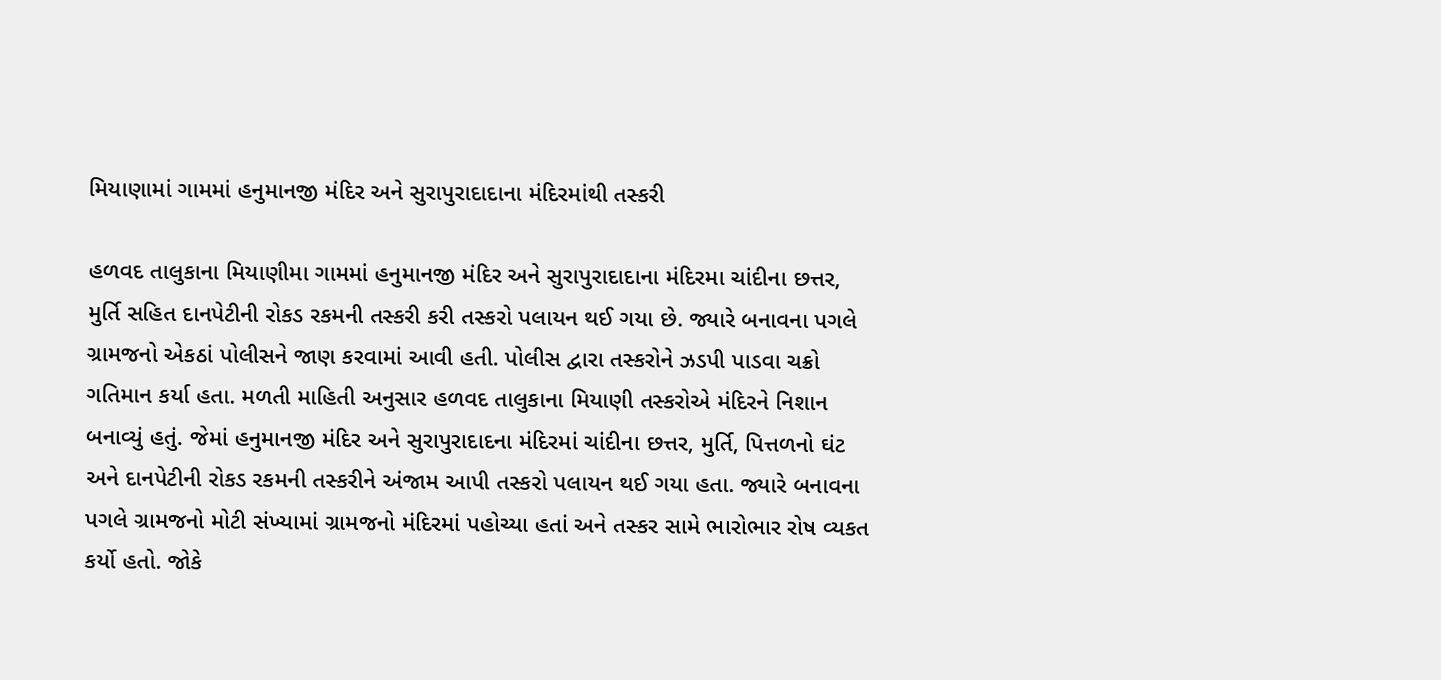મિયાણામાં ગામમાં હનુમાનજી મંદિર અને સુરાપુરાદાદાના મંદિરમાંથી તસ્કરી

હળવદ તાલુકાના મિયાણીમા ગામમાં હનુમાનજી મંદિર અને સુરાપુરાદાદાના મંદિરમા ચાંદીના છત્તર, મુર્તિ સહિત દાનપેટીની રોકડ રકમની તસ્કરી કરી તસ્કરો પલાયન થઈ ગયા છે. જ્યારે બનાવના પગલે ગ્રામજનો એકઠાં પોલીસને જાણ કરવામાં આવી હતી. પોલીસ દ્વારા તસ્કરોને ઝડપી પાડવા ચક્રો ગતિમાન કર્યા હતા. મળતી માહિતી અનુસાર હળવદ તાલુકાના મિયાણી તસ્કરોએ મંદિરને નિશાન બનાવ્યું હતું. જેમાં હનુમાનજી મંદિર અને સુરાપુરાદાદના મંદિરમાં ચાંદીના છત્તર, મુર્તિ, પિત્તળનો ઘંટ અને દાનપેટીની રોકડ રકમની તસ્કરીને અંજામ આપી તસ્કરો પલાયન થઈ ગયા હતા. જ્યારે બનાવના પગલે ગ્રામજનો મોટી સંખ્યામાં ગ્રામજનો મંદિરમાં પહોચ્યા હતાં અને તસ્કર સામે ભારોભાર રોષ વ્યકત કર્યો હતો. જોકે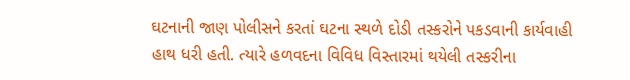ઘટનાની જાણ પોલીસને કરતાં ઘટના સ્થળે દોડી તસ્કરોને પકડવાની કાર્યવાહી હાથ ધરી હતી. ત્યારે હળવદના વિવિધ વિસ્તારમાં થયેલી તસ્કરીના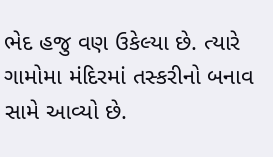ભેદ હજુ વણ ઉકેલ્યા છે. ત્યારે ગામોમા મંદિરમાં તસ્કરીનો બનાવ સામે આવ્યો છે.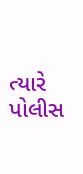ત્યારે પોલીસ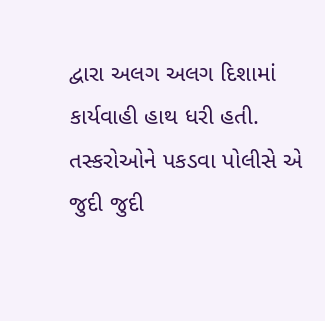દ્વારા અલગ અલગ દિશામાં કાર્યવાહી હાથ ધરી હતી. તસ્કરોઓને પકડવા પોલીસે એ જુદી જુદી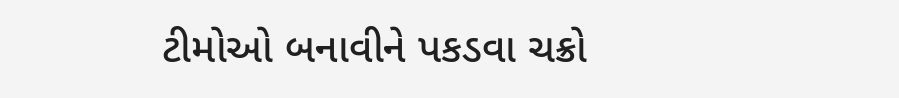ટીમોઓ બનાવીને પકડવા ચક્રો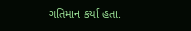ગતિમાન કર્યા હતા.